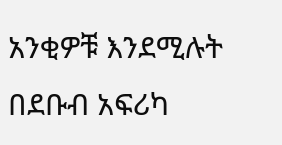አንቂዎቹ እንደሚሉት በደቡብ አፍሪካ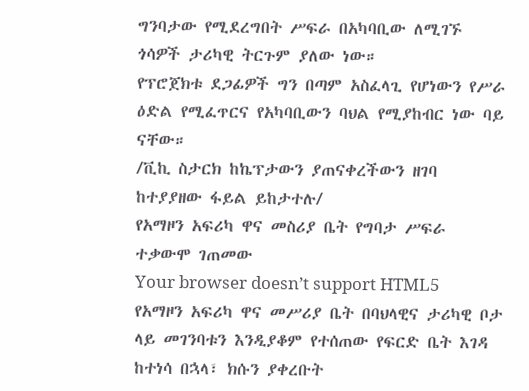ግንባታው የሚደረግበት ሥፍራ በአካባቢው ለሚገኙ ጎሳዎች ታሪካዊ ትርጉም ያለው ነው።
የፕሮጀክቱ ደጋፊዎች ግን በጣም አስፈላጊ የሆነውን የሥራ ዕድል የሚፈጥርና የአካባቢውን ባህል የሚያከብር ነው ባይ ናቸው።
/ቪኪ ስታርክ ከኬፕታውን ያጠናቀረችውን ዘገባ ከተያያዘው ፋይል ይከታተሉ/
የአማዞን አፍሪካ ዋና መስሪያ ቤት የግባታ ሥፍራ ተቃውሞ ገጠመው
Your browser doesn’t support HTML5
የአማዞን አፍሪካ ዋና መሥሪያ ቤት በባህላዊና ታሪካዊ ቦታ ላይ መገንባቱን እንዲያቆም የተሰጠው የፍርድ ቤት እገዳ ከተነሳ በኋላ፣ ክሱን ያቀረቡት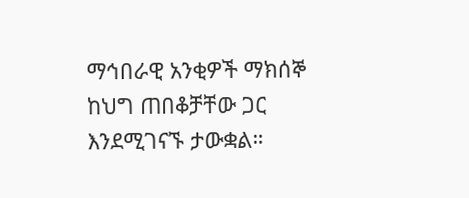ማኅበራዊ አንቂዎች ማክሰኞ ከህግ ጠበቆቻቸው ጋር እንደሚገናኙ ታውቋል።